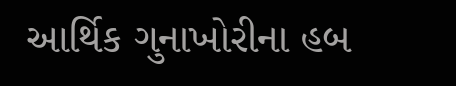આર્થિક ગુનાખોરીના હબ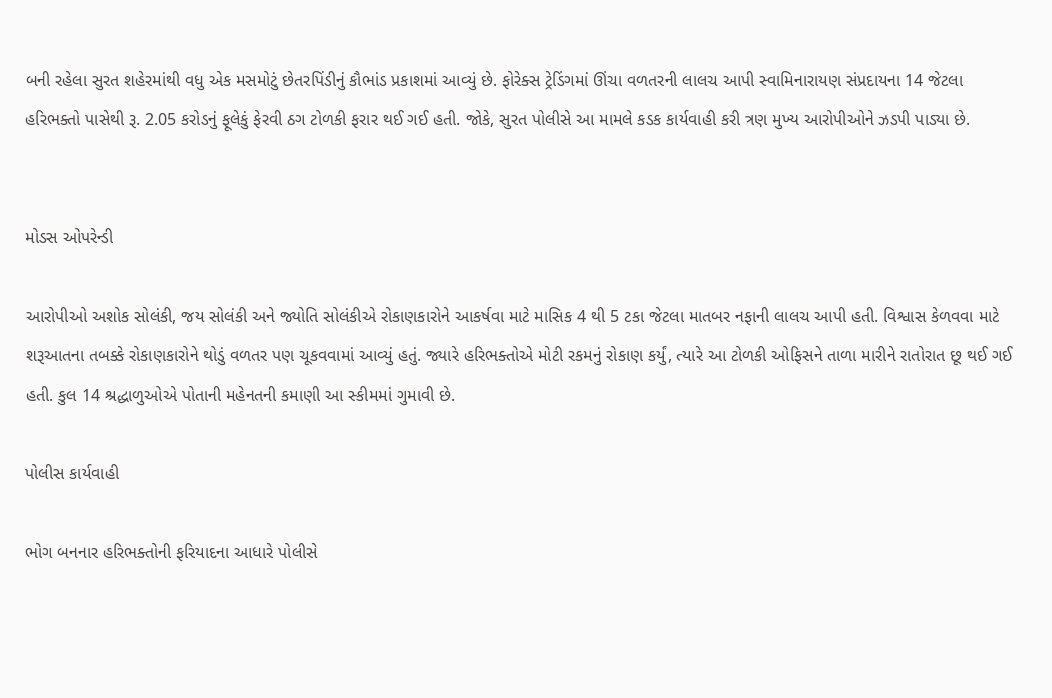બની રહેલા સુરત શહેરમાંથી વધુ એક મસમોટું છેતરપિંડીનું કૌભાંડ પ્રકાશમાં આવ્યું છે. ફોરેક્સ ટ્રેડિંગમાં ઊંચા વળતરની લાલચ આપી સ્વામિનારાયણ સંપ્રદાયના 14 જેટલા હરિભક્તો પાસેથી રૂ. 2.05 કરોડનું ફૂલેકું ફેરવી ઠગ ટોળકી ફરાર થઈ ગઈ હતી. જોકે, સુરત પોલીસે આ મામલે કડક કાર્યવાહી કરી ત્રણ મુખ્ય આરોપીઓને ઝડપી પાડ્યા છે.


મોડસ ઓપરેન્ડી

આરોપીઓ અશોક સોલંકી, જય સોલંકી અને જ્યોતિ સોલંકીએ રોકાણકારોને આકર્ષવા માટે માસિક 4 થી 5 ટકા જેટલા માતબર નફાની લાલચ આપી હતી. વિશ્વાસ કેળવવા માટે શરૂઆતના તબક્કે રોકાણકારોને થોડું વળતર પણ ચૂકવવામાં આવ્યું હતું. જ્યારે હરિભક્તોએ મોટી રકમનું રોકાણ કર્યું, ત્યારે આ ટોળકી ઓફિસને તાળા મારીને રાતોરાત છૂ થઈ ગઈ હતી. કુલ 14 શ્રદ્ધાળુઓએ પોતાની મહેનતની કમાણી આ સ્કીમમાં ગુમાવી છે.

પોલીસ કાર્યવાહી

ભોગ બનનાર હરિભક્તોની ફરિયાદના આધારે પોલીસે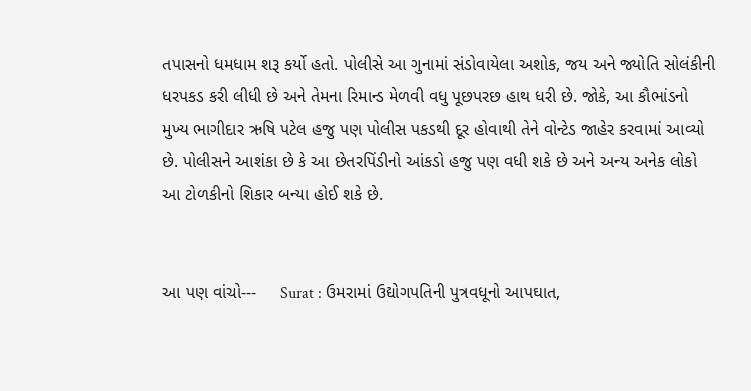તપાસનો ધમધામ શરૂ કર્યો હતો. પોલીસે આ ગુનામાં સંડોવાયેલા અશોક, જય અને જ્યોતિ સોલંકીની ધરપકડ કરી લીધી છે અને તેમના રિમાન્ડ મેળવી વધુ પૂછપરછ હાથ ધરી છે. જોકે, આ કૌભાંડનો મુખ્ય ભાગીદાર ઋષિ પટેલ હજુ પણ પોલીસ પકડથી દૂર હોવાથી તેને વોન્ટેડ જાહેર કરવામાં આવ્યો છે. પોલીસને આશંકા છે કે આ છેતરપિંડીનો આંકડો હજુ પણ વધી શકે છે અને અન્ય અનેક લોકો આ ટોળકીનો શિકાર બન્યા હોઈ શકે છે.


આ પણ વાંચો---     Surat : ઉમરામાં ઉદ્યોગપતિની પુત્રવધૂનો આપઘાત,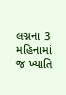લગ્નના 3 મહિનામાં જ ખ્યાતિ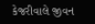કેજરીવાલે જીવન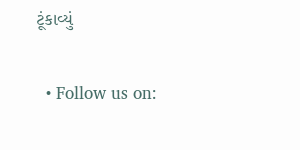ટૂંકાવ્યું

  • Follow us on: